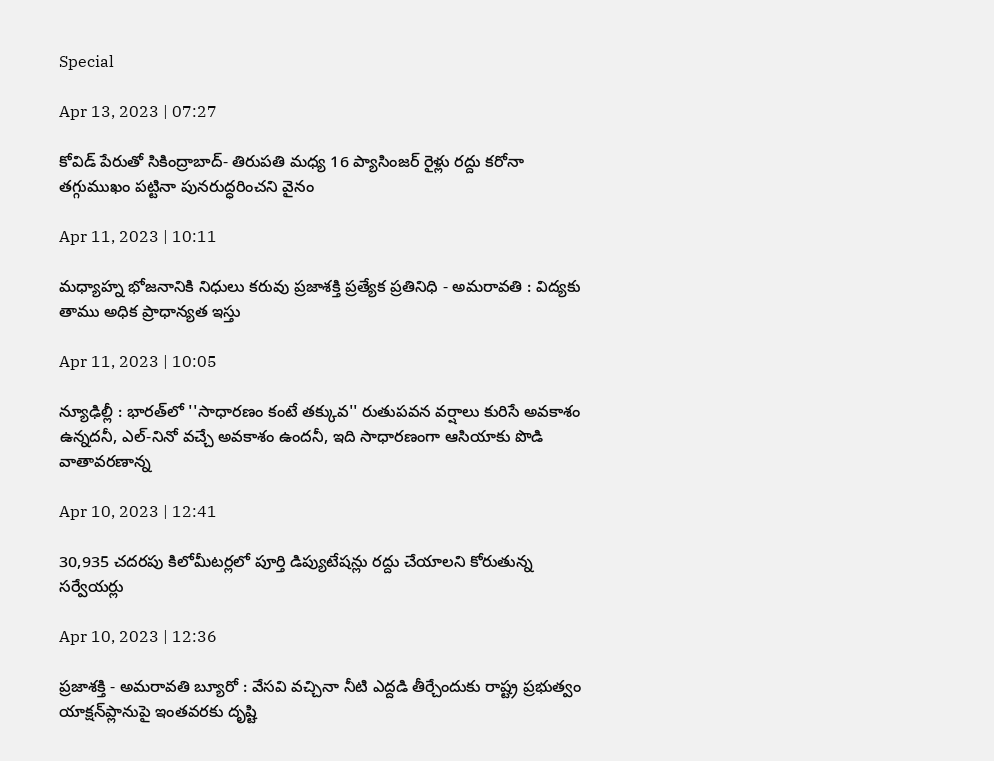Special

Apr 13, 2023 | 07:27

కోవిడ్‌ పేరుతో సికింద్రాబాద్‌- తిరుపతి మధ్య 16 ప్యాసింజర్‌ రైళ్లు రద్దు కరోనా తగ్గుముఖం పట్టినా పునరుద్ధరించని వైనం

Apr 11, 2023 | 10:11

మధ్యాహ్న భోజనానికి నిధులు కరువు ప్రజాశక్తి ప్రత్యేక ప్రతినిధి - అమరావతి : విద్యకు తాము అధిక ప్రాధాన్యత ఇస్తు

Apr 11, 2023 | 10:05

న్యూఢిల్లీ : భారత్‌లో ''సాధారణం కంటే తక్కువ'' రుతుపవన వర్షాలు కురిసే అవకాశం ఉన్నదనీ, ఎల్‌-నినో వచ్చే అవకాశం ఉందనీ, ఇది సాధారణంగా ఆసియాకు పొడి వాతావరణాన్న

Apr 10, 2023 | 12:41

30,935 చదరపు కిలోమీటర్లలో పూర్తి డిప్యుటేషన్లు రద్దు చేయాలని కోరుతున్న సర్వేయర్లు

Apr 10, 2023 | 12:36

ప్రజాశక్తి - అమరావతి బ్యూరో : వేసవి వచ్చినా నీటి ఎద్దడి తీర్చేందుకు రాష్ట్ర ప్రభుత్వం యాక్షన్‌ప్లానుపై ఇంతవరకు దృష్టి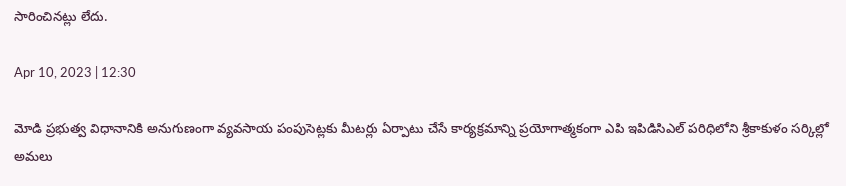సారించినట్లు లేదు.

Apr 10, 2023 | 12:30

మోడి ప్రభుత్వ విధానానికి అనుగుణంగా వ్యవసాయ పంపుసెట్లకు మీటర్లు ఏర్పాటు చేసే కార్యక్రమాన్ని ప్రయోగాత్మకంగా ఎపి ఇపిడిసిఎల్‌ పరిధిలోని శ్రీకాకుళం సర్కిల్లో అమలు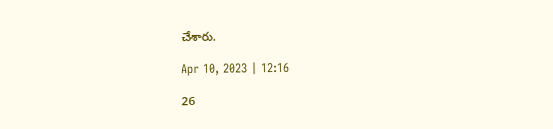చేశారు.

Apr 10, 2023 | 12:16

26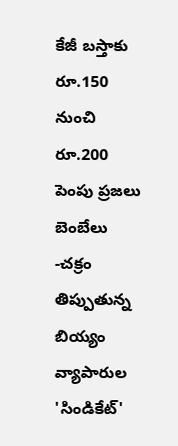కేజీ బస్తాకు రూ.150 నుంచి రూ.200 పెంపు ప్రజలు బెంబేలు -చక్రం తిప్పుతున్న బియ్యం వ్యాపారుల 'సిండికేట్‌'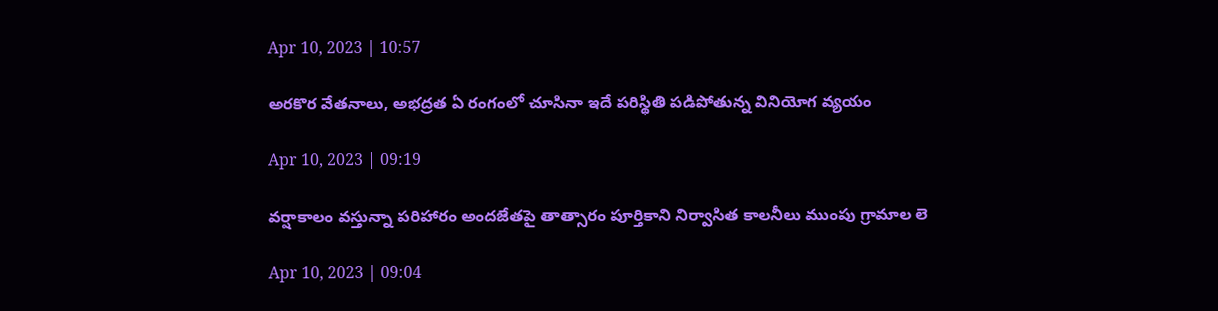Apr 10, 2023 | 10:57

అరకొర వేతనాలు, అభద్రత ఏ రంగంలో చూసినా ఇదే పరిస్థితి పడిపోతున్న వినియోగ వ్యయం

Apr 10, 2023 | 09:19

వర్షాకాలం వస్తున్నా పరిహారం అందజేతపై తాత్సారం పూర్తికాని నిర్వాసిత కాలనీలు ముంపు గ్రామాల లె

Apr 10, 2023 | 09:04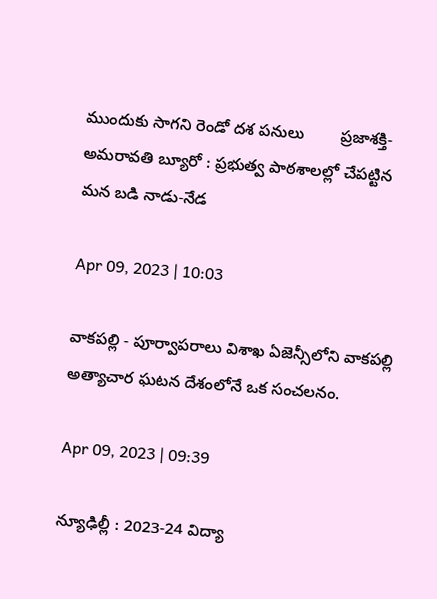ముందుకు సాగని రెండో దశ పనులు        ప్రజాశక్తి-అమరావతి బ్యూరో : ప్రభుత్వ పాఠశాలల్లో చేపట్టిన మన బడి నాడు-నేడ

Apr 09, 2023 | 10:03

వాకపల్లి - పూర్వాపరాలు విశాఖ ఏజెన్సీలోని వాకపల్లి అత్యాచార ఘటన దేశంలోనే ఒక సంచలనం.

Apr 09, 2023 | 09:39

న్యూఢిల్లీ : 2023-24 విద్యా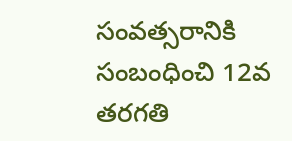సంవత్సరానికి సంబంధించి 12వ తరగతి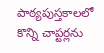పాఠ్యపుస్తకాలలో కొన్ని చాప్టర్లను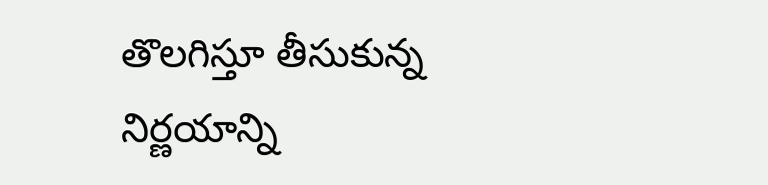తొలగిస్తూ తీసుకున్న నిర్ణయాన్ని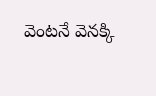వెంటనే వెనక్కి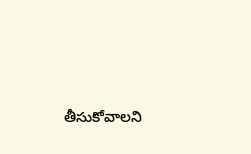తీసుకోవాలని